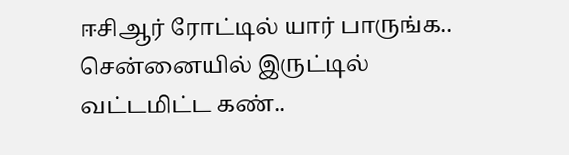ஈசிஆர் ரோட்டில் யார் பாருங்க.. சென்னையில் இருட்டில் வட்டமிட்ட கண்..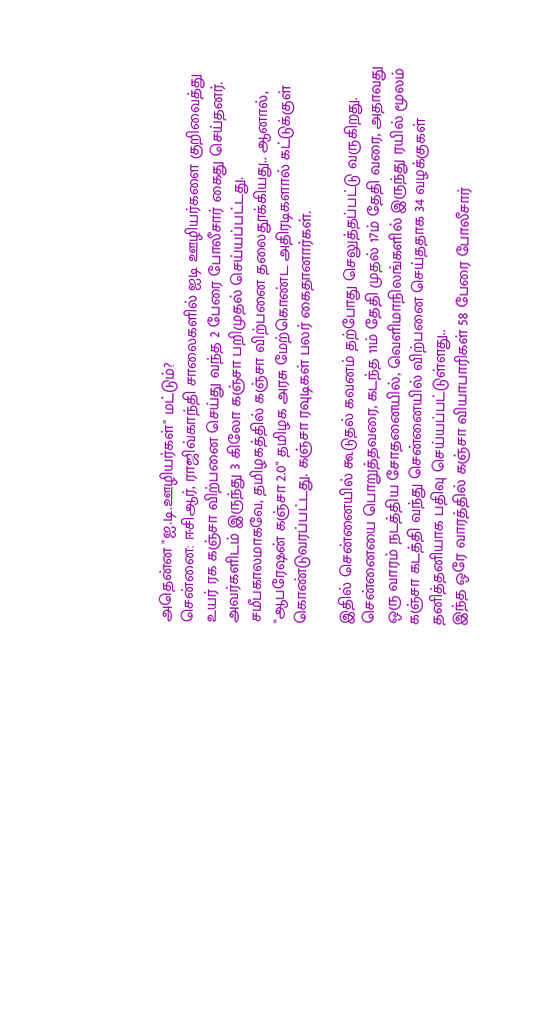அதென்ன "ஐ.டி.ஊழியர்கள்" மட்டும்?
சென்னை: ஈசிஆர், ராஜிவ்காந்தி சாலைகளில் ஐடி ஊழியர்களை குறிவைத்து உயர் ரக கஞ்சா விற்பனை செய்து வந்த 2 பேரை போலீசார் கைது செய்தனர். அவர்களிடம் இருந்து 3 கிலோ கஞ்சா பறிமுதல் செய்யப்பட்டது.
சமீபகாலமாகவே, தமிழகத்தில் கஞ்சா விற்பனை தலைதூக்கியது.. ஆனால், "ஆபரேஷன் கஞ்சா 2.0" தமிழக அரசு மேற்கொண்ட அதிரடிகளால் கட்டுக்குள் கொண்டுவரப்பட்டது. கஞ்சா ரவுடிகள் பலர் கைதானார்கள்.

இதில் சென்னையில் கூடுதல் கவனம் தற்போது செலுத்தப்பட்டு வருகிறது. சென்னையை பொறுத்தவரை, கடந்த 11ம் தேதி முதல் 17ம் தேதி வரை, அதாவது ஒரு வாரம் நடத்திய சோதனையில், வெளிமாநிலங்களில் இருந்து ரயில் மூலம் கஞ்சா கடத்தி வந்து சென்னையில் விற்பனை செய்ததாக 34 வழக்குகள் தனித்தனியாக பதிவு செய்யப்பட்டுள்ளது..
இந்த ஒரே வாரத்தில் கஞ்சா வியாபாரிகள் 58 பேரை போலீசார்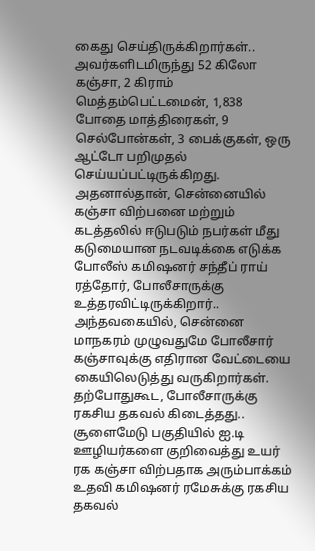கைது செய்திருக்கிறார்கள்.. அவர்களிடமிருந்து 52 கிலோ கஞ்சா, 2 கிராம் மெத்தம்பெட்டமைன், 1,838 போதை மாத்திரைகள், 9 செல்போன்கள், 3 பைக்குகள், ஒரு ஆட்டோ பறிமுதல் செய்யப்பட்டிருக்கிறது.
அதனால்தான், சென்னையில் கஞ்சா விற்பனை மற்றும் கடத்தலில் ஈடுபடும் நபர்கள் மீது கடுமையான நடவடிக்கை எடுக்க போலீஸ் கமிஷனர் சந்தீப் ராய் ரத்தோர், போலீசாருக்கு உத்தரவிட்டிருக்கிறார்.. அந்தவகையில், சென்னை மாநகரம் முழுவதுமே போலீசார் கஞ்சாவுக்கு எதிரான வேட்டையை கையிலெடுத்து வருகிறார்கள். தற்போதுகூட, போலீசாருக்கு ரகசிய தகவல் கிடைத்தது.. சூளைமேடு பகுதியில் ஐ.டி ஊழியர்களை குறிவைத்து உயர் ரக கஞ்சா விற்பதாக அரும்பாக்கம் உதவி கமிஷனர் ரமேசுக்கு ரகசிய தகவல்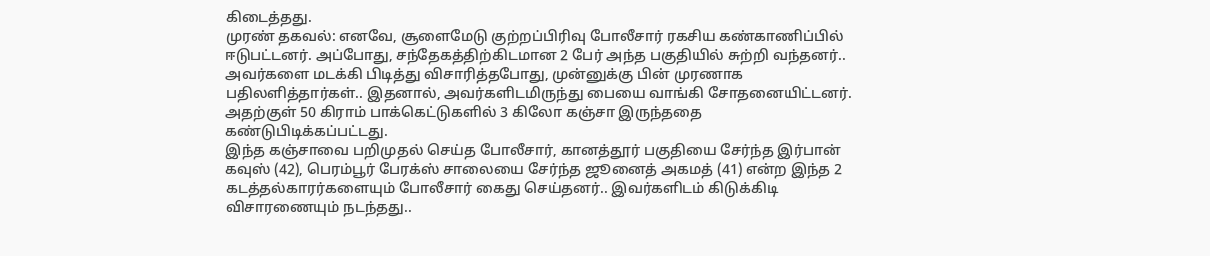கிடைத்தது.
முரண் தகவல்: எனவே, சூளைமேடு குற்றப்பிரிவு போலீசார் ரகசிய கண்காணிப்பில் ஈடுபட்டனர். அப்போது, சந்தேகத்திற்கிடமான 2 பேர் அந்த பகுதியில் சுற்றி வந்தனர்.. அவர்களை மடக்கி பிடித்து விசாரித்தபோது, முன்னுக்கு பின் முரணாக பதிலளித்தார்கள்.. இதனால், அவர்களிடமிருந்து பையை வாங்கி சோதனையிட்டனர். அதற்குள் 50 கிராம் பாக்கெட்டுகளில் 3 கிலோ கஞ்சா இருந்ததை கண்டுபிடிக்கப்பட்டது.
இந்த கஞ்சாவை பறிமுதல் செய்த போலீசார், கானத்தூர் பகுதியை சேர்ந்த இர்பான் கவுஸ் (42), பெரம்பூர் பேரக்ஸ் சாலையை சேர்ந்த ஜூனைத் அகமத் (41) என்ற இந்த 2 கடத்தல்காரர்களையும் போலீசார் கைது செய்தனர்.. இவர்களிடம் கிடுக்கிடி விசாரணையும் நடந்தது..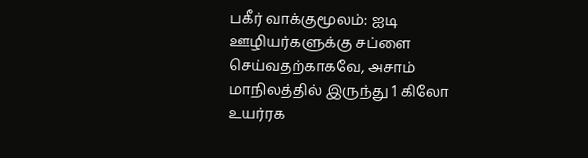பகீர் வாக்குமூலம்: ஐடி ஊழியர்களுக்கு சப்ளை செய்வதற்காகவே, அசாம் மாநிலத்தில் இருந்து 1 கிலோ உயர்ரக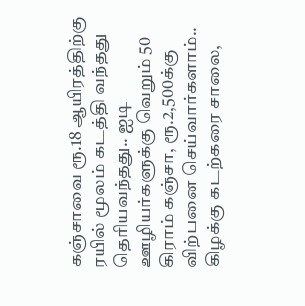கஞ்சாவை ரூ.18 ஆயிரத்திற்கு ரயில் மூலம் கடத்தி வந்தது தெரியவந்தது.. ஐடி ஊழியர்களுக்கு வெறும் 50 கிராம் கஞ்சா, ரூ.2,500க்கு விற்பனை செய்வார்களாம்.. கிழக்கு கடற்கரை சாலை,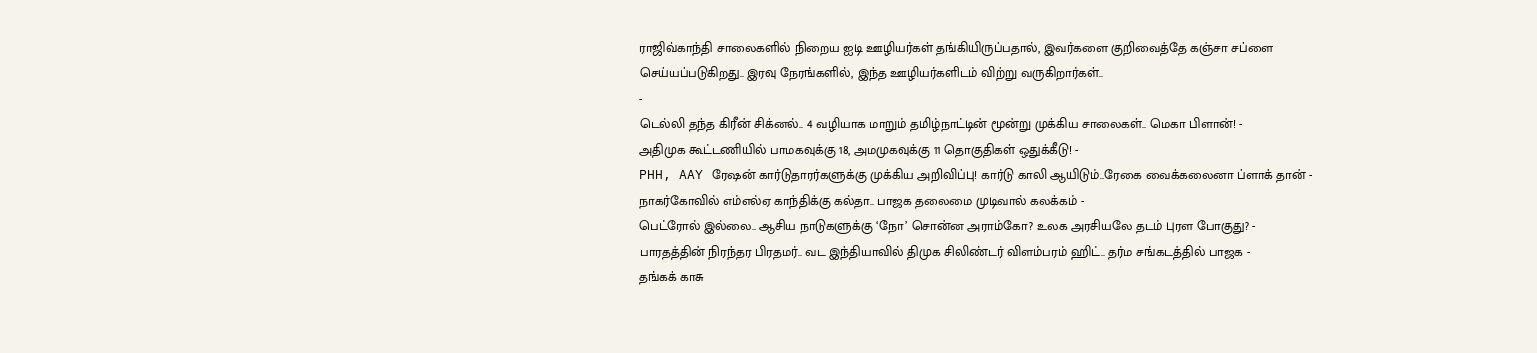ராஜிவ்காந்தி சாலைகளில் நிறைய ஐடி ஊழியர்கள் தங்கியிருப்பதால், இவர்களை குறிவைத்தே கஞ்சா சப்ளை செய்யப்படுகிறது.. இரவு நேரங்களில், இந்த ஊழியர்களிடம் விற்று வருகிறார்கள்..
-
டெல்லி தந்த கிரீன் சிக்னல்.. 4 வழியாக மாறும் தமிழ்நாட்டின் மூன்று முக்கிய சாலைகள்.. மெகா பிளான்! -
அதிமுக கூட்டணியில் பாமகவுக்கு 18, அமமுகவுக்கு 11 தொகுதிகள் ஒதுக்கீடு! -
PHH, AAY ரேஷன் கார்டுதாரர்களுக்கு முக்கிய அறிவிப்பு! கார்டு காலி ஆயிடும்..ரேகை வைக்கலைனா ப்ளாக் தான் -
நாகர்கோவில் எம்எல்ஏ காந்திக்கு கல்தா.. பாஜக தலைமை முடிவால் கலக்கம் -
பெட்ரோல் இல்லை.. ஆசிய நாடுகளுக்கு ‘நோ’ சொன்ன அராம்கோ? உலக அரசியலே தடம் புரள போகுது? -
பாரதத்தின் நிரந்தர பிரதமர்.. வட இந்தியாவில் திமுக சிலிண்டர் விளம்பரம் ஹிட்.. தர்ம சங்கடத்தில் பாஜக -
தங்கக் காசு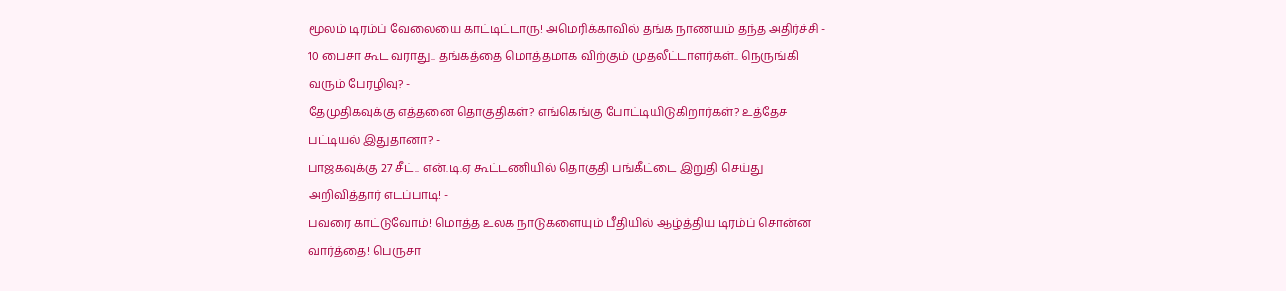மூலம் டிரம்ப் வேலையை காட்டிட்டாரு! அமெரிக்காவில் தங்க நாணயம் தந்த அதிர்ச்சி -
10 பைசா கூட வராது.. தங்கத்தை மொத்தமாக விற்கும் முதலீட்டாளர்கள்.. நெருங்கி வரும் பேரழிவு? -
தேமுதிகவுக்கு எத்தனை தொகுதிகள்? எங்கெங்கு போட்டியிடுகிறார்கள்? உத்தேச பட்டியல் இதுதானா? -
பாஜகவுக்கு 27 சீட்.. என்.டி.ஏ கூட்டணியில் தொகுதி பங்கீட்டை இறுதி செய்து அறிவித்தார் எடப்பாடி! -
பவரை காட்டுவோம்! மொத்த உலக நாடுகளையும் பீதியில் ஆழ்த்திய டிரம்ப் சொன்ன வார்த்தை! பெருசா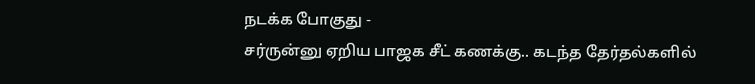நடக்க போகுது -
சர்ருன்னு ஏறிய பாஜக சீட் கணக்கு.. கடந்த தேர்தல்களில்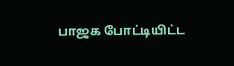பாஜக போட்டியிட்ட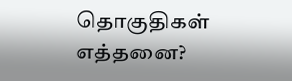தொகுதிகள் எத்தனை?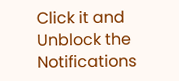Click it and Unblock the Notifications